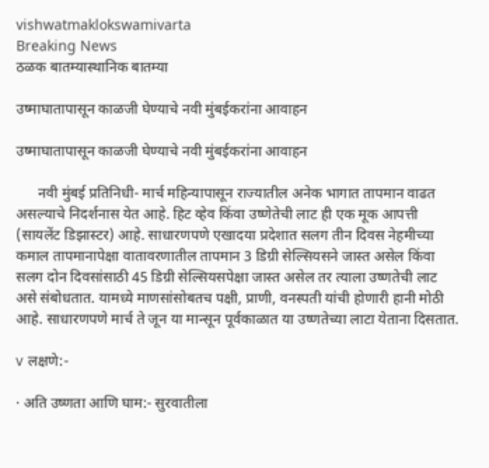vishwatmaklokswamivarta
Breaking News
ठळक बातम्यास्थानिक बातम्या

उष्माघातापासून काळजी घेण्याचे नवी मुंबईकरांना आवाहन

उष्माघातापासून काळजी घेण्याचे नवी मुंबईकरांना आवाहन

      नवी मुंबई प्रतिनिधी- मार्च महिन्यापासून राज्यातील अनेक भागात तापमान वाढत असल्याचे निदर्शनास येत आहे. हिट व्हेव किंवा उष्णेतेची लाट ही एक मूक आपत्ती (सायलेंट डिझास्टर) आहे. साधारणपणे एखादया प्रदेशात सलग तीन दिवस नेहमीच्या कमाल तापमानापेक्षा वातावरणातील तापमान 3 डिग्री सेल्सियसने जास्त असेल किंवा सलग दोन दिवसांसाठी 45 डिग्री सेल्सियसपेक्षा जास्त असेल तर त्याला उष्णतेची लाट असे संबोधतात. यामध्ये माणसांसोबतच पक्षी, प्राणी, वनस्पती यांची होणारी हानी मोठी आहे. साधारणपणे मार्च ते जून या मान्सून पूर्वकाळात या उष्णतेच्या लाटा येताना दिसतात.

v लक्षणे:-

· अति उष्णता आणि घाम:- सुरवातीला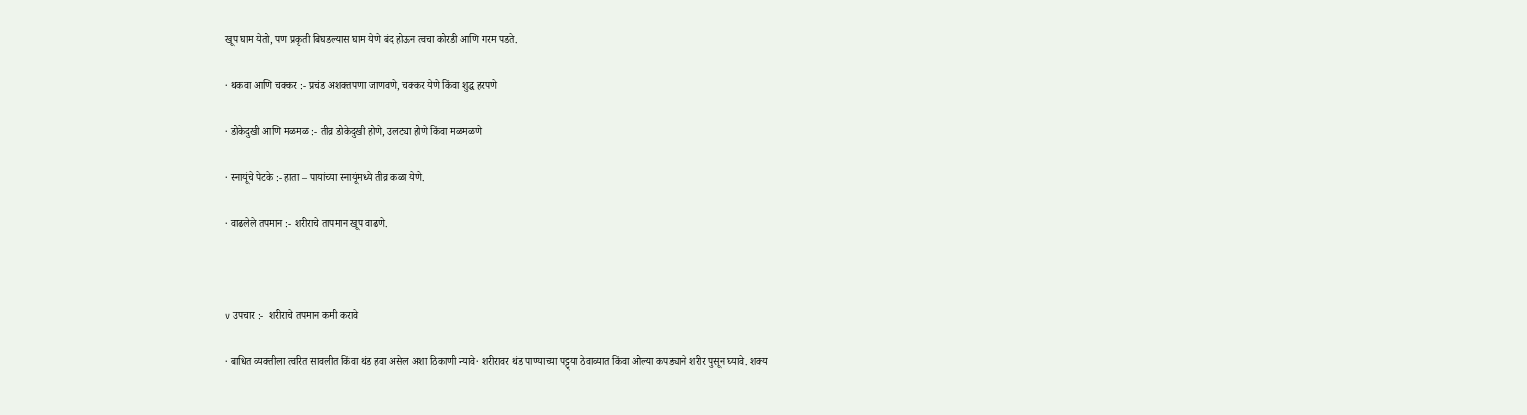खूप घाम येतो, पण प्रकृती बिघडल्यास घाम येणे बंद होऊन त्वचा कोरडी आणि गरम पडते.

· थकवा आणि चक्कर :- प्रचंड अशक्तपणा जाणवणे, चक्कर येणे किंवा शुद्ध हरपणे

· डोकेदुखी आणि मळमळ :- तीव्र डोकेदुखी होणे, उलट्या होणे किंवा मळमळणे

· स्नायूंचे पेटके :- हाता – पायांच्या स्नायूंमध्ये तीव्र कळा येणे.

· वाढलेले तपमान :- शरीराचे तापमान खूप वाढणे.



v उपचार :-  शरीराचे तपमान कमी करावे

· बाधित व्यक्तीला त्वरित सावलीत किंवा थंड हवा असेल अशा ठिकाणी न्यावे· शरीरावर थंड पाण्याच्या पट्ट्या ठेवाव्यात किंवा ओल्या कपड्याने शरीर पुसून घ्यावे. शक्य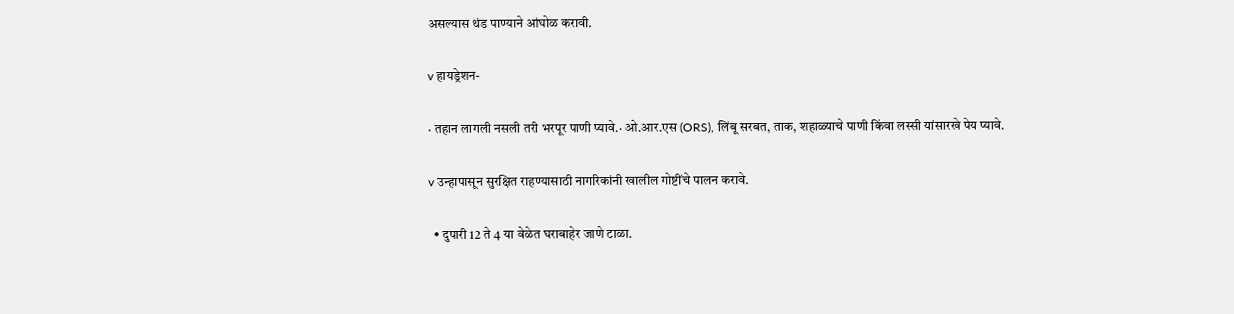असल्यास थंड पाण्याने आंघोळ करावी.

v हायड्रेशन-

· तहान लागली नसली तरी भरपूर पाणी प्यावे.· ओ.आर.एस (ORS), लिंबू सरबत, ताक, शहाळ्याचे पाणी किंवा लस्सी यांसारखे पेय प्यावे.

v उन्हापासून सुरक्षित राहण्यासाठी नागरिकांनी खालील गोष्टींचे पालन करावे.

  • दुपारी 12 ते 4 या वेळेत घराबाहेर जाणे टाळा.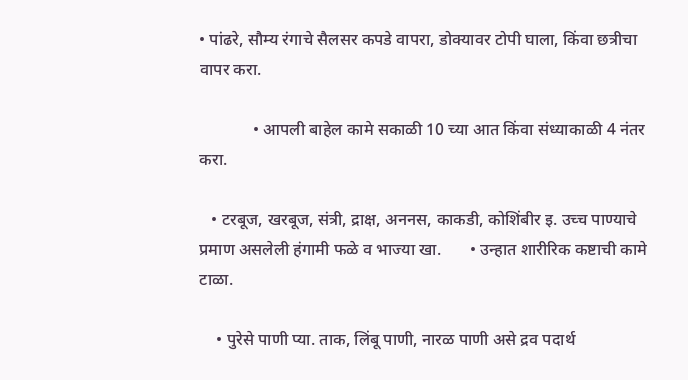• पांढरे, सौम्य रंगाचे सैलसर कपडे वापरा, डोक्यावर टोपी घाला, किंवा छत्रीचा वापर करा.

             • आपली बाहेल कामे सकाळी 10 च्या आत किंवा संध्याकाळी 4 नंतर करा.

   • टरबूज, खरबूज, संत्री, द्राक्ष, अननस, काकडी, कोशिंबीर इ. उच्च पाण्याचे प्रमाण असलेली हंगामी फळे व भाज्या खा.       • उन्हात शारीरिक कष्टाची कामे टाळा.

    • पुरेसे पाणी प्या. ताक, लिंबू पाणी, नारळ पाणी असे द्रव पदार्थ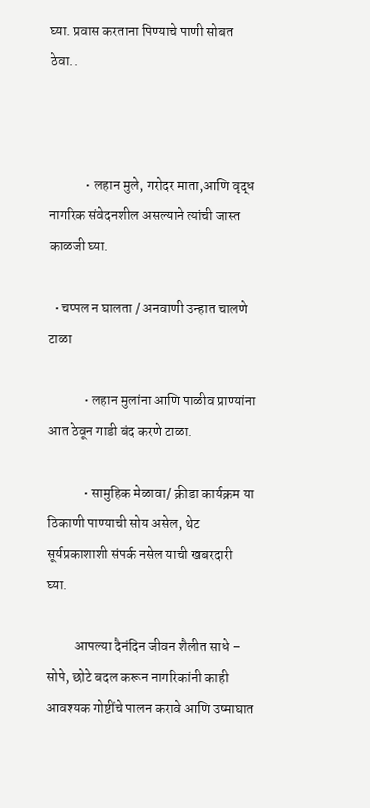घ्या. प्रवास करताना पिण्याचे पाणी सोबत ठेवा..



             • लहान मुले, गरोदर माता,आणि वृद्ध नागरिक संवेदनशील असल्याने त्यांची जास्त काळजी घ्या.

  • चप्पल न घालता / अनवाणी उन्हात चालणे टाळा

             • लहान मुलांना आणि पाळीव प्राण्यांना आत ठेवून गाडी बंद करणे टाळा.

             • सामुहिक मेळावा/ क्रीडा कार्यक्रम या ठिकाणी पाण्याची सोय असेल, थेट सूर्यप्रकाशाशी संपर्क नसेल याची खबरदारी घ्या.

          आपल्या दैनंदिन जीवन शैलीत साधे – सोपे, छोटे बदल करून नागरिकांनी काही आवश्यक गोष्टींचे पालन करावे आणि उष्माघात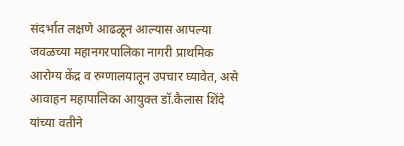संदर्भात लक्षणे आढळून आल्यास आपल्या जवळच्या महानगरपालिका नागरी प्राथमिक आरोग्य केंद्र व रुग्णालयातून उपचार घ्यावेत, असे आवाहन महापालिका आयुक्त डॉ.कैलास शिंदे यांच्या वतीने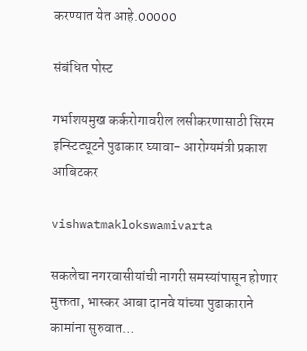करण्यात येत आहे.00000

संबंधित पोस्ट

गर्भाशयमुख कर्करोगावरील लसीकरणासाठी सिरम इन्स्टिट्यूटने पुढाकार घ्यावा- आरोग्यमंत्री प्रकाश आबिटकर

vishwatmaklokswamivarta

सकलेचा नगरवासीयांची नागरी समस्यांपासून होणार मुक्तता, भास्कर आबा दानवे यांच्या पुढाकाराने कामांना सुरुवात…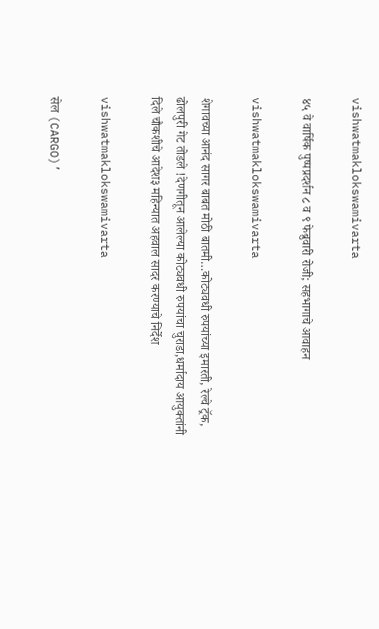vishwatmaklokswamivarta

४५ वे वार्षिक पुष्पप्रदर्शन ८ व ९ फेब्रुवारी रोजी; सहभागाचे आवाहन

vishwatmaklokswamivarta

शेगावच्या आनंद सागर बाबत मोठी बातमी…कोट्यवधी रुपयांच्या इमारती, रेल्वे ट्रॅक, ढोलपुरी गेट तोडले !देणगीतून आलेल्या कोट्यवधी रुपयांचा चुराडा,धर्मादाय आयुक्तांनी दिले चौकशीचे आदेश३ महिन्यात अहवाल सादर करण्याचे निर्देश

vishwatmaklokswamivarta

सेल (CARGO)’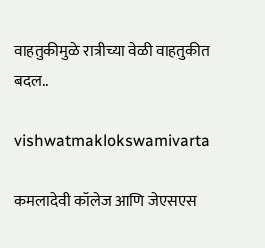वाहतुकीमुळे रात्रीच्या वेळी वाहतुकीत बदल..

vishwatmaklokswamivarta

कमलादेवी कॉलेज आणि जेएसएस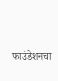फाउंडेशनचा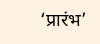‘प्रारंभ’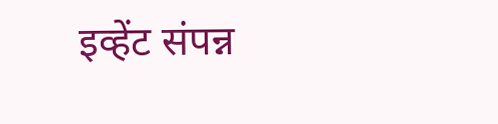इव्हेंट संपन्न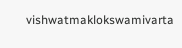vishwatmaklokswamivarta